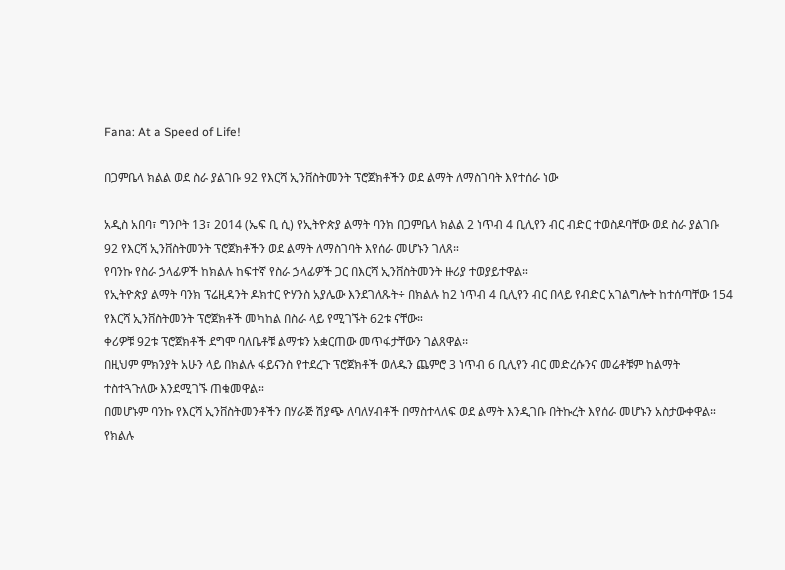Fana: At a Speed of Life!

በጋምቤላ ክልል ወደ ስራ ያልገቡ 92 የእርሻ ኢንቨስትመንት ፕሮጀክቶችን ወደ ልማት ለማስገባት እየተሰራ ነው

አዲስ አበባ፣ ግንቦት 13፣ 2014 (ኤፍ ቢ ሲ) የኢትዮጵያ ልማት ባንክ በጋምቤላ ክልል 2 ነጥብ 4 ቢሊየን ብር ብድር ተወስዶባቸው ወደ ስራ ያልገቡ 92 የእርሻ ኢንቨስትመንት ፕሮጀክቶችን ወደ ልማት ለማስገባት እየሰራ መሆኑን ገለጸ።
የባንኩ የስራ ኃላፊዎች ከክልሉ ከፍተኛ የስራ ኃላፊዎች ጋር በእርሻ ኢንቨስትመንት ዙሪያ ተወያይተዋል።
የኢትዮጵያ ልማት ባንክ ፕሬዚዳንት ዶክተር ዮሃንስ አያሌው እንደገለጹት÷ በክልሉ ከ2 ነጥብ 4 ቢሊየን ብር በላይ የብድር አገልግሎት ከተሰጣቸው 154 የእርሻ ኢንቨስትመንት ፕሮጀክቶች መካከል በስራ ላይ የሚገኙት 62ቱ ናቸው።
ቀሪዎቹ 92ቱ ፕሮጀክቶች ደግሞ ባለቤቶቹ ልማቱን አቋርጠው መጥፋታቸውን ገልጸዋል፡፡
በዚህም ምክንያት አሁን ላይ በክልሉ ፋይናንስ የተደረጉ ፕሮጀክቶች ወለዱን ጨምሮ 3 ነጥብ 6 ቢሊየን ብር መድረሱንና መሬቶቹም ከልማት ተስተጓጉለው እንደሚገኙ ጠቁመዋል።
በመሆኑም ባንኩ የእርሻ ኢንቨስትመንቶችን በሃራጅ ሽያጭ ለባለሃብቶች በማስተላለፍ ወደ ልማት እንዲገቡ በትኩረት እየሰራ መሆኑን አስታውቀዋል።
የክልሉ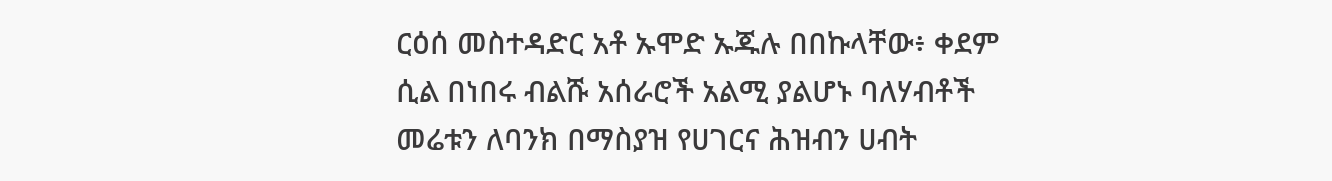ርዕሰ መስተዳድር አቶ ኡሞድ ኡጁሉ በበኩላቸው፥ ቀደም ሲል በነበሩ ብልሹ አሰራሮች አልሚ ያልሆኑ ባለሃብቶች መሬቱን ለባንክ በማስያዝ የሀገርና ሕዝብን ሀብት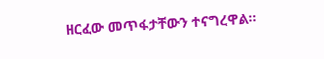ዘርፈው መጥፋታቸውን ተናግረዋል።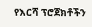የእርሻ ፕሮጀክቶችን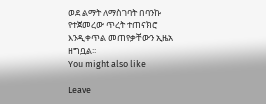ወደ ልማት ለማስገባት በባንኩ የተጀመረው ጥረት ተጠናክሮ እንዲቀጥል መጠየቃቸውን ኢዜአ ዘግቧል፡፡
You might also like

Leave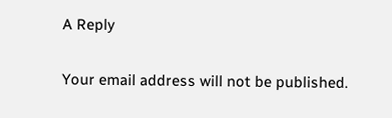A Reply

Your email address will not be published.